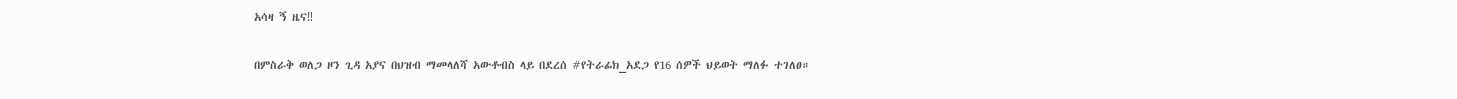አሳዛ ኝ ዜና‼

በምስራቅ ወለጋ ዞን ጊዳ አያና በህዝብ ማመላለሻ አውቶብስ ላይ በደረሰ #የትራፊክ_አደጋ የ16 ሰዎች ህይወት ማለፉ ተገለፀ።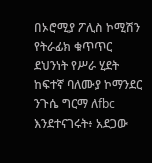በኦሮሚያ ፖሊስ ኮሚሽን የትራፊክ ቁጥጥር ደህንነት የሥራ ሂደት ከፍተኛ ባለሙያ ኮማንደር ንጉሴ ግርማ ለfbc እንደተናገሩት፥ አደጋው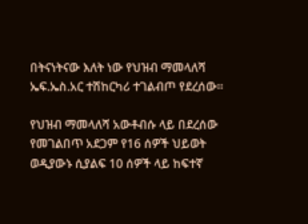በትናነትናው እለት ነው የህዝብ ማመላለሻ ኤፍ.ኤስ.አር ተሽከርካሪ ተገልብጦ የደረሰው።

የህዝብ ማመላለሻ አውቶብሱ ላይ በደረሰው የመገልበጥ አደጋም የ16 ሰዎች ህይወት ወዲያውኑ ሲያልፍ 10 ሰዎች ላይ ከፍተኛ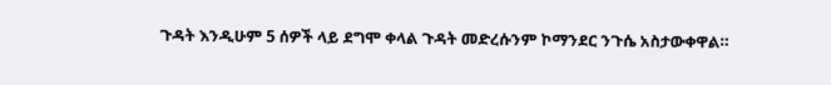ጉዳት እንዲሁም 5 ሰዎች ላይ ደግሞ ቀላል ጉዳት መድረሱንም ኮማንደር ንጉሴ አስታውቀዋል።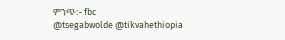ምንጭ:- fbc
@tsegabwolde @tikvahethiopia